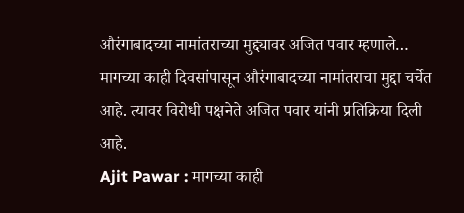औरंगाबादच्या नामांतराच्या मुद्द्यावर अजित पवार म्हणाले…
मागच्या काही दिवसांपासून औरंगाबादच्या नामांतराचा मुद्दा चर्चेत आहे. त्यावर विरोधी पक्षनेते अजित पवार यांनी प्रतिक्रिया दिली आहे.
Ajit Pawar : मागच्या काही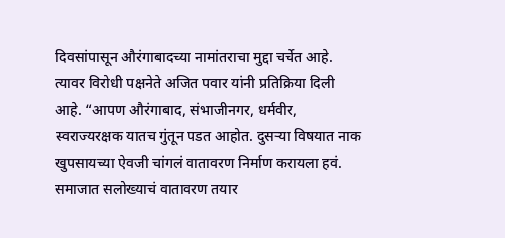दिवसांपासून औरंगाबादच्या नामांतराचा मुद्दा चर्चेत आहे. त्यावर विरोधी पक्षनेते अजित पवार यांनी प्रतिक्रिया दिली आहे. “आपण औरंगाबाद, संभाजीनगर, धर्मवीर, स्वराज्यरक्षक यातच गुंतून पडत आहोत. दुसऱ्या विषयात नाक खुपसायच्या ऐवजी चांगलं वातावरण निर्माण करायला हवं. समाजात सलोख्याचं वातावरण तयार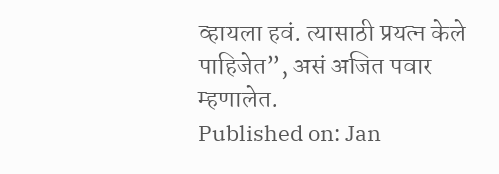व्हायला हवं. त्यासाठी प्रयत्न केले पाहिजेत”, असं अजित पवार म्हणालेत.
Published on: Jan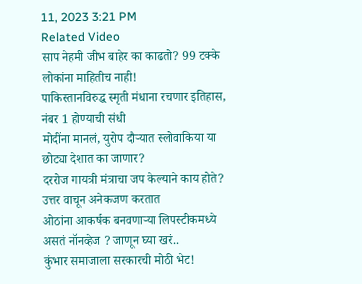11, 2023 3:21 PM
Related Video
साप नेहमी जीभ बाहेर का काढतो? 99 टक्के लोकांना माहितीच नाही!
पाकिस्तानविरुद्ध स्मृती मंधाना रचणार इतिहास, नंबर 1 होण्याची संधी
मोदींना मानलं, युरोप दौऱ्यात स्लोवाकिया या छोट्या देशात का जाणार?
दररोज गायत्री मंत्राचा जप केल्याने काय होते? उत्तर वाचून अनेकजण करतात
ओठांना आकर्षक बनवणाऱ्या लिपस्टीकमध्ये असतं नॉनव्हेज ? जाणून घ्या खरं..
कुंभार समाजाला सरकारची मोठी भेट!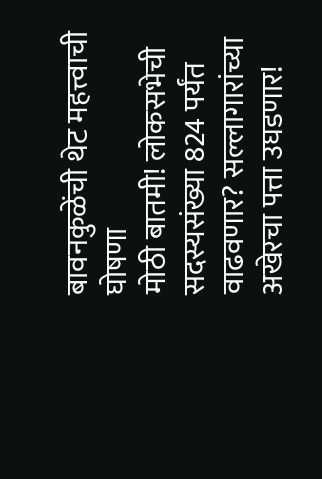बावनकुळेंची थेट महत्त्वाची घोषणा
मोठी बातमी! लोकसभेची सदस्यसंख्या 824 पर्यंत वाढवणार? सल्लागारांच्या
अखेरचा पत्ता उघडणार!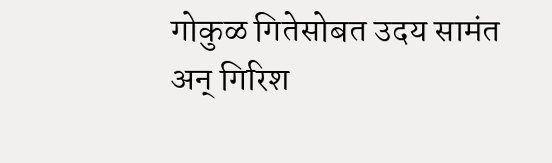गोकुळ गितेसोबत उदय सामंत अन् गिरिश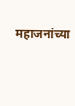महाजनांच्या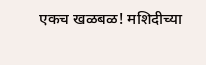एकच खळबळ! मशिदीच्या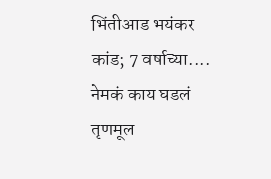भिंतीआड भयंकर कांड; 7 वर्षाच्या.... नेमकं काय घडलं
तृणमूल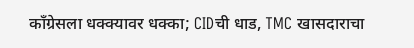काँग्रेसला धक्क्यावर धक्का; CIDची धाड, TMC खासदाराचा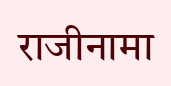राजीनामा